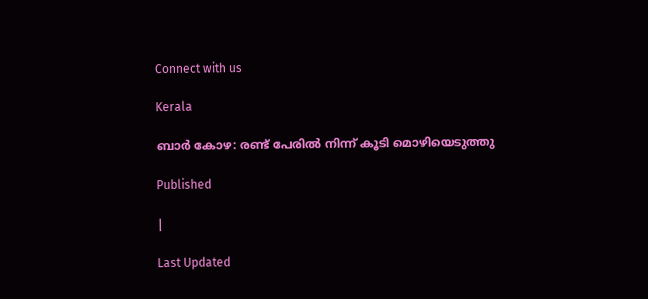Connect with us

Kerala

ബാര്‍ കോഴ: രണ്ട് പേരില്‍ നിന്ന് കൂടി മൊഴിയെടുത്തു

Published

|

Last Updated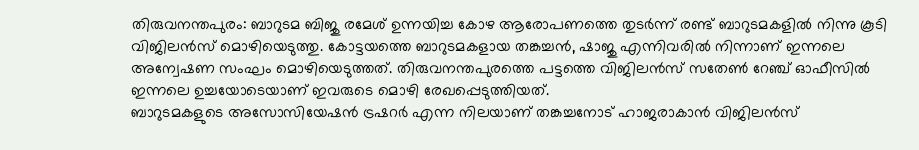തിരുവനന്തപുരം: ബാറുടമ ബിജു രമേശ് ഉന്നയിച്ച കോഴ ആരോപണത്തെ തുടര്‍ന്ന് രണ്ട് ബാറുടമകളില്‍ നിന്നു കൂടി വിജിലന്‍സ് മൊഴിയെടുത്തു. കോട്ടയത്തെ ബാറുടമകളായ തങ്കച്ചന്‍, ഷാജു എന്നിവരില്‍ നിന്നാണ് ഇന്നലെ അന്വേഷണ സംഘം മൊഴിയെടുത്തത്. തിരുവനന്തപുരത്തെ പട്ടത്തെ വിജിലന്‍സ് സതേണ്‍ റേഞ്ച് ഓഫീസില്‍ ഇന്നലെ ഉച്ചയോടെയാണ് ഇവരുടെ മൊഴി രേഖപ്പെടുത്തിയത്.
ബാറുടമകളുടെ അസോസിയേഷന്‍ ട്രഷറര്‍ എന്ന നിലയാണ് തങ്കച്ചനോട് ഹാജരാകാന്‍ വിജിലന്‍സ്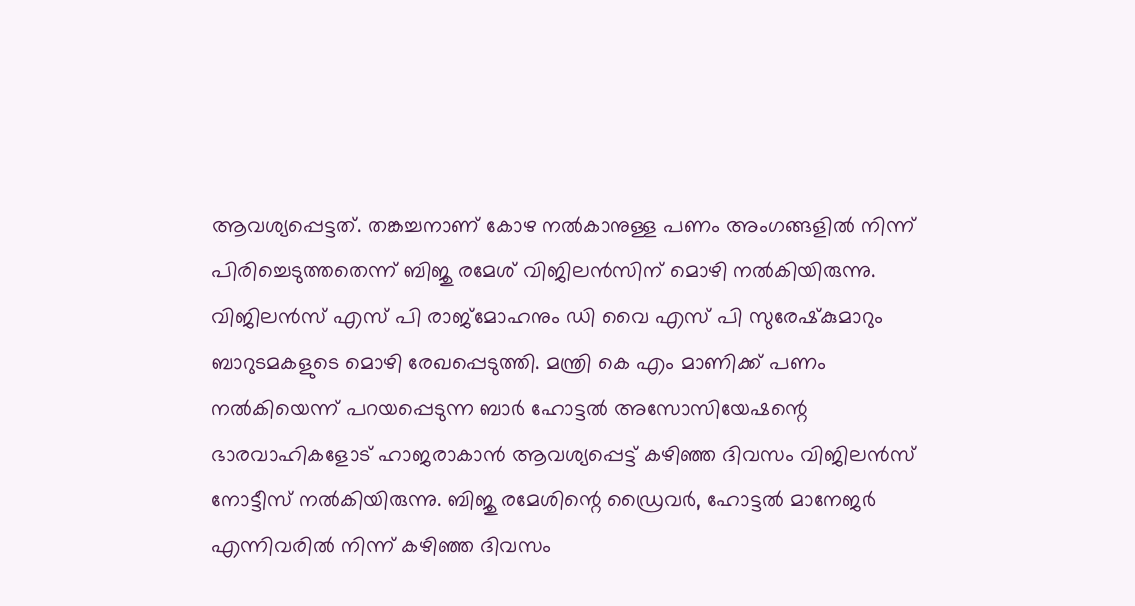ആവശ്യപ്പെട്ടത്. തങ്കച്ചനാണ് കോഴ നല്‍കാനുള്ള പണം അംഗങ്ങളില്‍ നിന്ന് പിരിച്ചെടുത്തതെന്ന് ബിജു രമേശ് വിജിലന്‍സിന് മൊഴി നല്‍കിയിരുന്നു. വിജിലന്‍സ് എസ് പി രാജ്‌മോഹനും ഡി വൈ എസ് പി സുരേഷ്‌കുമാറും ബാറുടമകളുടെ മൊഴി രേഖപ്പെടുത്തി. മന്ത്രി കെ എം മാണിക്ക് പണം നല്‍കിയെന്ന് പറയപ്പെടുന്ന ബാര്‍ ഹോട്ടല്‍ അസോസിയേഷന്റെ ഭാരവാഹികളോട് ഹാജരാകാന്‍ ആവശ്യപ്പെട്ട് കഴിഞ്ഞ ദിവസം വിജിലന്‍സ് നോട്ടീസ് നല്‍കിയിരുന്നു. ബിജു രമേശിന്റെ ഡ്രൈവര്‍, ഹോട്ടല്‍ മാനേജര്‍ എന്നിവരില്‍ നിന്ന് കഴിഞ്ഞ ദിവസം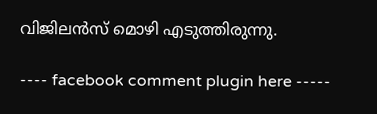വിജിലന്‍സ് മൊഴി എടുത്തിരുന്നു.

---- facebook comment plugin here -----